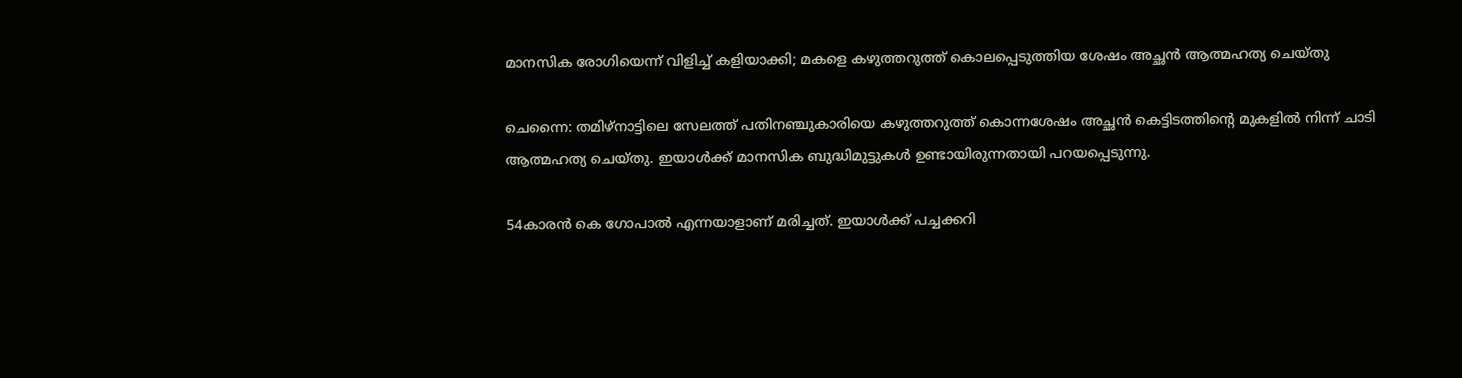മാനസിക രോഗിയെന്ന് വിളിച്ച് കളിയാക്കി; മകളെ കഴുത്തറുത്ത് കൊലപ്പെടുത്തിയ ശേഷം അച്ഛന്‍ ആത്മഹത്യ ചെയ്തു

ചെന്നൈ: തമിഴ്നാട്ടിലെ സേലത്ത് പതിനഞ്ചുകാരിയെ കഴുത്തറുത്ത് കൊന്നശേഷം അച്ഛന്‍ കെട്ടിടത്തിന്റെ മുകളില്‍ നിന്ന് ചാടി ആത്മഹത്യ ചെയ്തു. ഇയാള്‍ക്ക് മാനസിക ബുദ്ധിമുട്ടുകള്‍ ഉണ്ടായിരുന്നതായി പറയപ്പെടുന്നു.

54കാരന്‍ കെ ഗോപാല്‍ എന്നയാളാണ് മരിച്ചത്. ഇയാള്‍ക്ക് പച്ചക്കറി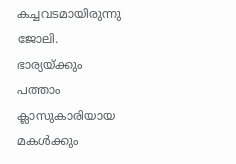കച്ചവടമായിരുന്നു ജോലി. ഭാര്യയ്ക്കും പത്താം ക്ലാസുകാരിയായ മകള്‍ക്കും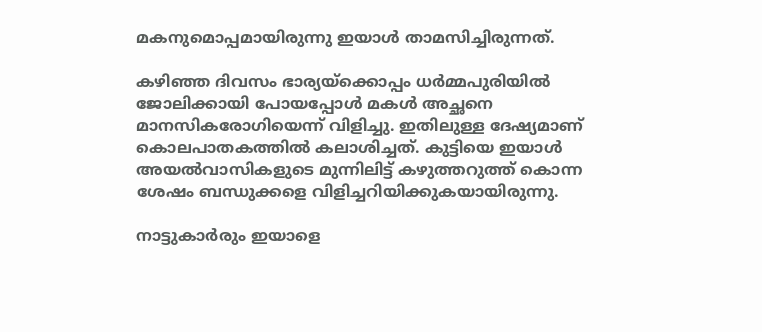മകനുമൊപ്പമായിരുന്നു ഇയാള്‍ താമസിച്ചിരുന്നത്.

കഴിഞ്ഞ ദിവസം ഭാര്യയ്ക്കൊപ്പം ധര്‍മ്മപുരിയില്‍ ജോലിക്കായി പോയപ്പോള്‍ മകള്‍ അച്ഛനെ മാനസികരോഗിയെന്ന് വിളിച്ചു. ഇതിലുള്ള ദേഷ്യമാണ് കൊലപാതകത്തില്‍ കലാശിച്ചത്. കുട്ടിയെ ഇയാള്‍ അയല്‍വാസികളുടെ മുന്നിലിട്ട് കഴുത്തറുത്ത് കൊന്ന ശേഷം ബന്ധുക്കളെ വിളിച്ചറിയിക്കുകയായിരുന്നു.

നാട്ടുകാര്‍രും ഇയാളെ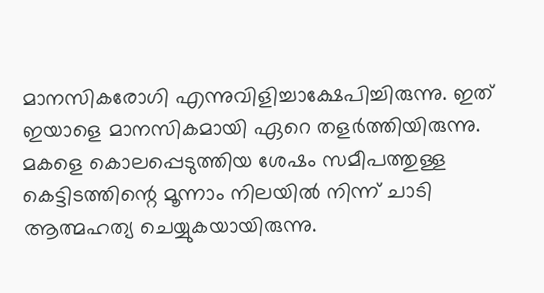മാനസികരോഗി എന്നുവിളിച്ചാക്ഷേപിച്ചിരുന്നു. ഇത് ഇയാളെ മാനസികമായി ഏറെ തളര്‍ത്തിയിരുന്നു. മകളെ കൊലപ്പെടുത്തിയ ശേഷം സമീപത്തുള്ള കെട്ടിടത്തിന്റെ മൂന്നാം നിലയില്‍ നിന്ന് ചാടി ആത്മഹത്യ ചെയ്യുകയായിരുന്നു.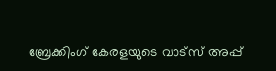ബ്രേക്കിംഗ് കേരളയുടെ വാട്സ് അപ്പ്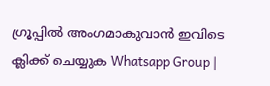ഗ്രൂപ്പിൽ അംഗമാകുവാൻ ഇവിടെ ക്ലിക്ക് ചെയ്യുക Whatsapp Group |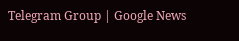Telegram Group | Google News